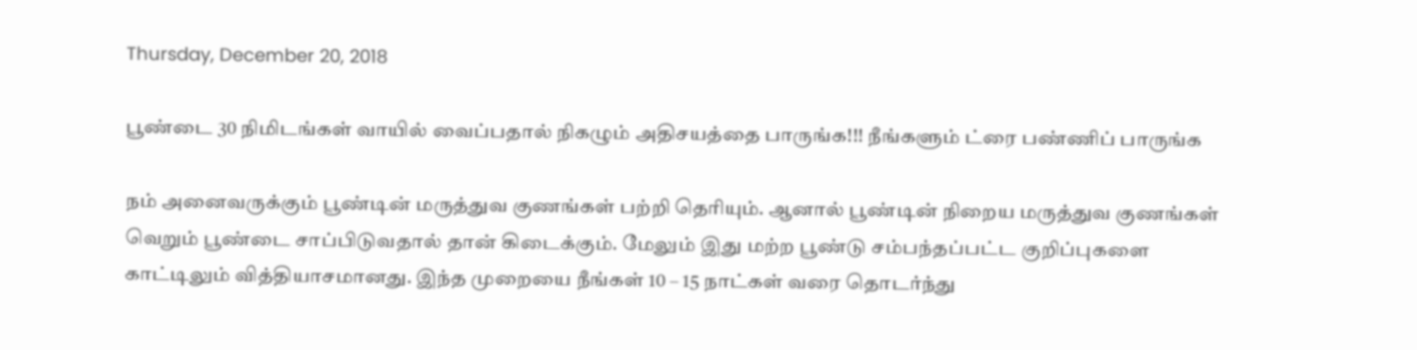Thursday, December 20, 2018

பூண்டை 30 நிமிடங்கள் வாயில் வைப்பதால் நிகழும் அதிசயத்தை பாருங்க!!! நீங்களும் ட்ரை பண்ணிப் பாருங்க

நம் அனைவருக்கும் பூண்டின் மருத்துவ குணங்கள் பற்றி தெரியும். ஆனால் பூண்டின் நிறைய மருத்துவ குணங்கள் வெறும் பூண்டை சாப்பிடுவதால் தான் கிடைக்கும். மேலும் இது மற்ற பூண்டு சம்பந்தப்பட்ட குறிப்புகளை காட்டிலும் வித்தியாசமானது. இந்த முறையை நீங்கள் 10 – 15 நாட்கள் வரை தொடர்ந்து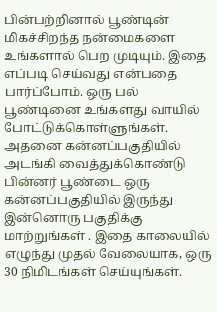பின்பற்றினால் பூண்டின் மிகச்சிறந்த நன்மைகளை உங்களால் பெற முடியும். இதை எப்படி செய்வது என்பதை பார்ப்போம். ஒரு பல் பூண்டினை உங்களது வாயில் போட்டுக்கொள்ளுங்கள். அதனை கன்னப்பகுதியில் அடங்கி வைத்துக்கொண்டு பின்னர் பூண்டை ஒரு கன்னப்பகுதியில் இருந்து இன்னொரு பகுதிக்கு மாற்றுங்கள் . இதை காலையில் எழுந்து முதல் வேலையாக, ஒரு 30 நிமிடங்கள் செய்யுங்கள்.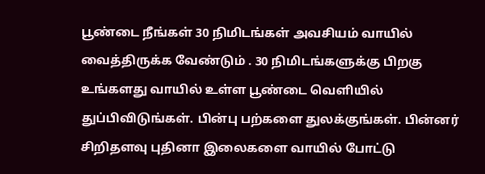பூண்டை நீங்கள் 30 நிமிடங்கள் அவசியம் வாயில் வைத்திருக்க வேண்டும் . 30 நிமிடங்களுக்கு பிறகு உங்களது வாயில் உள்ள பூண்டை வெளியில் துப்பிவிடுங்கள். பின்பு பற்களை துலக்குங்கள். பின்னர் சிறிதளவு புதினா இலைகளை வாயில் போட்டு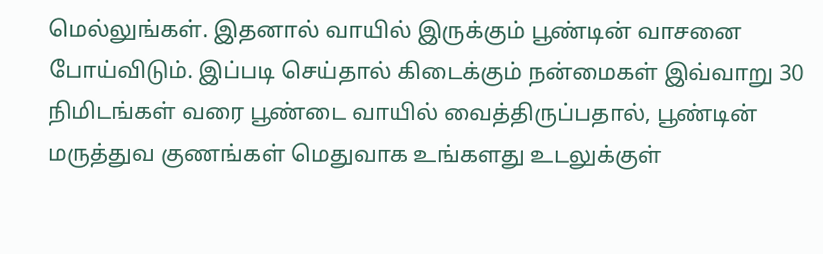மெல்லுங்கள். இதனால் வாயில் இருக்கும் பூண்டின் வாசனை போய்விடும். இப்படி செய்தால் கிடைக்கும் நன்மைகள் இவ்வாறு 30 நிமிடங்கள் வரை பூண்டை வாயில் வைத்திருப்பதால், பூண்டின் மருத்துவ குணங்கள் மெதுவாக உங்களது உடலுக்குள்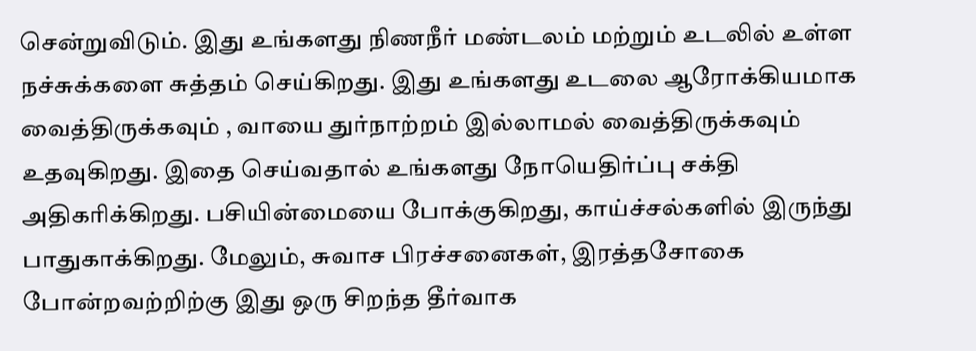சென்றுவிடும். இது உங்களது நிணநீர் மண்டலம் மற்றும் உடலில் உள்ள நச்சுக்களை சுத்தம் செய்கிறது. இது உங்களது உடலை ஆரோக்கியமாக வைத்திருக்கவும் , வாயை துர்நாற்றம் இல்லாமல் வைத்திருக்கவும் உதவுகிறது. இதை செய்வதால் உங்களது நோயெதிர்ப்பு சக்தி அதிகரிக்கிறது. பசியின்மையை போக்குகிறது, காய்ச்சல்களில் இருந்து பாதுகாக்கிறது. மேலும், சுவாச பிரச்சனைகள், இரத்தசோகை போன்றவற்றிற்கு இது ஒரு சிறந்த தீர்வாக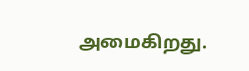அமைகிறது.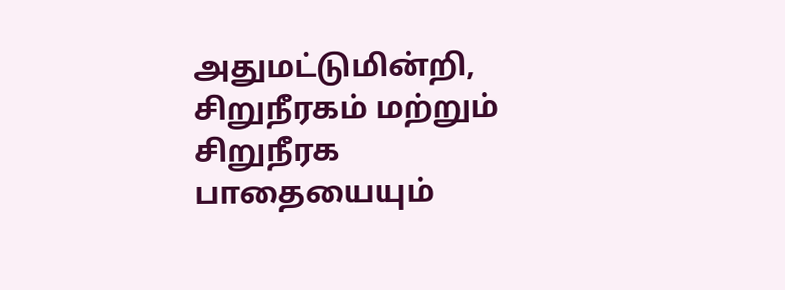அதுமட்டுமின்றி, சிறுநீரகம் மற்றும் சிறுநீரக பாதையையும்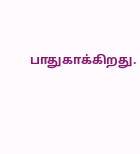பாதுகாக்கிறது.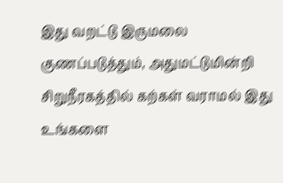இது வறட்டு இருமலை குணப்படுத்தும், அதுமட்டுமின்றி சிறுநீரகத்தில் கற்கள் வராமல் இது உங்களை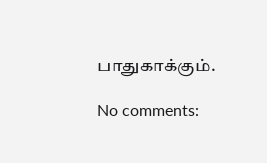பாதுகாக்கும்.

No comments: